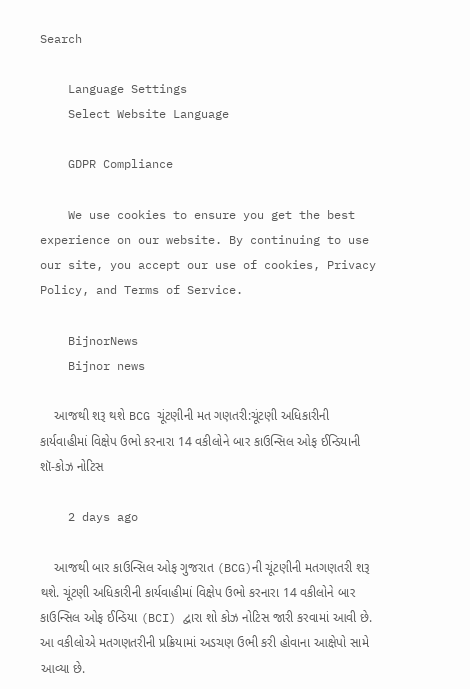Search

    Language Settings
    Select Website Language

    GDPR Compliance

    We use cookies to ensure you get the best experience on our website. By continuing to use our site, you accept our use of cookies, Privacy Policy, and Terms of Service.

    BijnorNews
    Bijnor news

    આજથી શરૂ થશે BCG ચૂંટણીની મત ગણતરી:ચૂંટણી અધિકારીની કાર્યવાહીમાં વિક્ષેપ ઉભો કરનારા 14 વકીલોને બાર કાઉન્સિલ ઓફ ઈન્ડિયાની શૉ-કોઝ નોટિસ

    2 days ago

    આજથી બાર કાઉન્સિલ ઓફ ગુજરાત (BCG)ની ચૂંટણીની મતગણતરી શરૂ થશે. ચૂંટણી અધિકારીની કાર્યવાહીમાં વિક્ષેપ ઉભો કરનારા 14 વકીલોને બાર કાઉન્સિલ ઓફ ઈન્ડિયા (BCI) દ્વારા શો કોઝ નોટિસ જારી કરવામાં આવી છે. આ વકીલોએ મતગણતરીની પ્રક્રિયામાં અડચણ ઉભી કરી હોવાના આક્ષેપો સામે આવ્યા છે.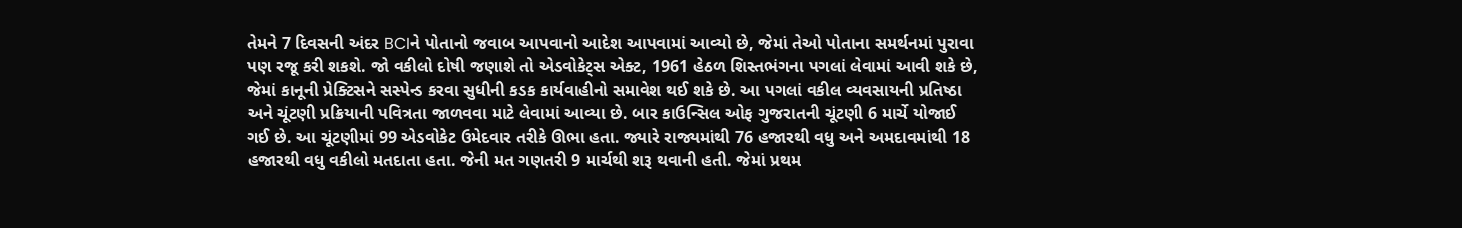તેમને 7 દિવસની અંદર BCIને પોતાનો જવાબ આપવાનો આદેશ આપવામાં આવ્યો છે, જેમાં તેઓ પોતાના સમર્થનમાં પુરાવા પણ રજૂ કરી શકશે. જો વકીલો દોષી જણાશે તો એડવોકેટ્સ એક્ટ, 1961 હેઠળ શિસ્તભંગના પગલાં લેવામાં આવી શકે છે, જેમાં કાનૂની પ્રેક્ટિસને સસ્પેન્ડ કરવા સુધીની કડક કાર્યવાહીનો સમાવેશ થઈ શકે છે. આ પગલાં વકીલ વ્યવસાયની પ્રતિષ્ઠા અને ચૂંટણી પ્રક્રિયાની પવિત્રતા જાળવવા માટે લેવામાં આવ્યા છે. બાર કાઉન્સિલ ઓફ ગુજરાતની ચૂંટણી 6 માર્ચે યોજાઈ ગઈ છે. આ ચૂંટણીમાં 99 એડવોકેટ ઉમેદવાર તરીકે ઊભા હતા. જ્યારે રાજ્યમાંથી 76 હજારથી વધુ અને અમદાવમાંથી 18 હજારથી વધુ વકીલો મતદાતા હતા. જેની મત ગણતરી 9 માર્ચથી શરૂ થવાની હતી. જેમાં પ્રથમ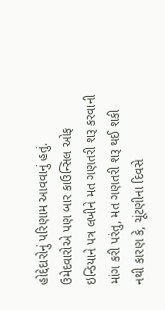હોદ્દેદારોનું પરિણામ આવવાનું હતું. ઉમેદવારોએ પણ બાર કાઉન્સિલ ઓફ ઇન્ડિયાને પત્ર લખીને મત ગણતરી શરૂ કરવાની માંગ કરી પરંતુ, મત ગણતરી શરૂ થઈ શકી નથી કારણ કે, ચૂંટણીના દિવસે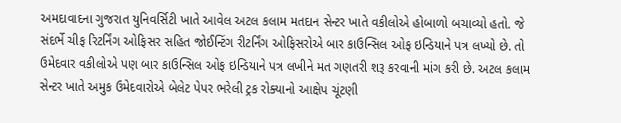અમદાવાદના ગુજરાત યુનિવર્સિટી ખાતે આવેલ અટલ કલામ મતદાન સેન્ટર ખાતે વકીલોએ હોબાળો બચાવ્યો હતો. જે સંદર્ભે ચીફ રિટર્નિંગ ઓફિસર સહિત જોઈન્ટિંગ રીટર્નિંગ ઓફિસરોએ બાર કાઉન્સિલ ઓફ ઇન્ડિયાને પત્ર લખ્યો છે. તો ઉમેદવાર વકીલોએ પણ બાર કાઉન્સિલ ઓફ ઇન્ડિયાને પત્ર લખીને મત ગણતરી શરૂ કરવાની માંગ કરી છે. અટલ કલામ સેન્ટર ખાતે અમુક ઉમેદવારોએ બેલેટ પેપર ભરેલી ટ્રક રોક્યાનો આક્ષેપ ચૂંટણી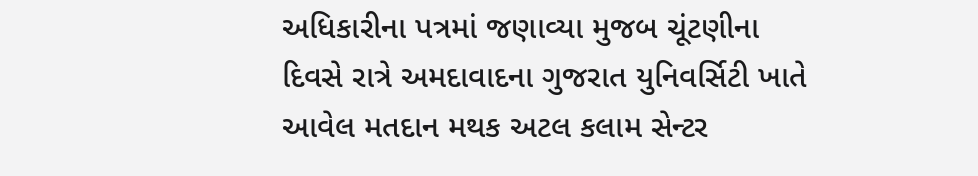અધિકારીના પત્રમાં જણાવ્યા મુજબ ચૂંટણીના દિવસે રાત્રે અમદાવાદના ગુજરાત યુનિવર્સિટી ખાતે આવેલ મતદાન મથક અટલ કલામ સેન્ટર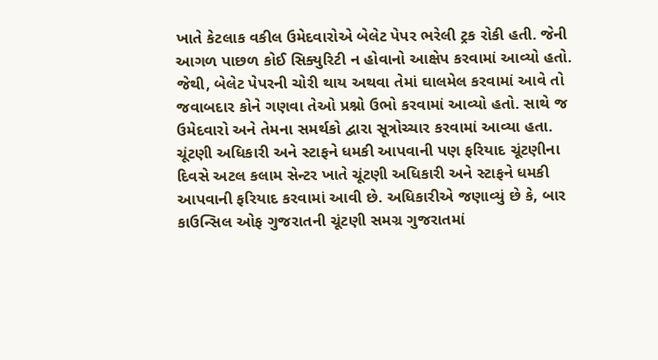ખાતે કેટલાક વકીલ ઉમેદવારોએ બેલેટ પેપર ભરેલી ટ્રક રોકી હતી. જેની આગળ પાછળ કોઈ સિક્યુરિટી ન હોવાનો આક્ષેપ કરવામાં આવ્યો હતો. જેથી, બેલેટ પેપરની ચોરી થાય અથવા તેમાં ઘાલમેલ કરવામાં આવે તો જવાબદાર કોને ગણવા તેઓ પ્રશ્નો ઉભો કરવામાં આવ્યો હતો. સાથે જ ઉમેદવારો અને તેમના સમર્થકો દ્વારા સૂત્રોચ્ચાર કરવામાં આવ્યા હતા. ચૂંટણી અધિકારી અને સ્ટાફને ધમકી આપવાની પણ ફરિયાદ ચૂંટણીના દિવસે અટલ કલામ સેન્ટર ખાતે ચૂંટણી અધિકારી અને સ્ટાફને ધમકી આપવાની ફરિયાદ કરવામાં આવી છે. અધિકારીએ જણાવ્યું છે કે, બાર કાઉન્સિલ ઓફ ગુજરાતની ચૂંટણી સમગ્ર ગુજરાતમાં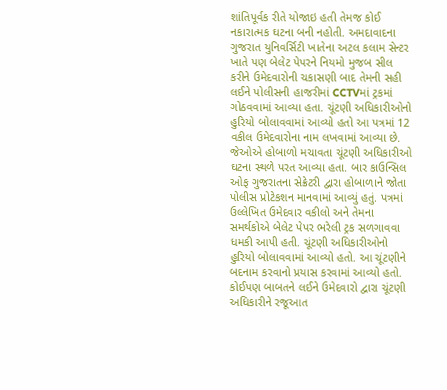શાંતિપૂર્વક રીતે યોજાઇ હતી તેમજ કોઈ નકારાત્મક ઘટના બની નહોતી. અમદાવાદના ગુજરાત યુનિવર્સિટી ખાતેના અટલ કલામ સેન્ટર ખાતે પણ બેલેટ પેપરને નિયમો મુજબ સીલ કરીને ઉમેદવારોની ચકાસણી બાદ તેમની સહી લઈને પોલીસની હાજરીમાં CCTVમાં ટ્રકમાં ગોઠવવામાં આવ્યા હતા. ચૂંટણી અધિકારીઓનો હુરિયો બોલાવવામાં આવ્યો હતો આ પત્રમાં 12 વકીલ ઉમેદવારોના નામ લખવામાં આવ્યા છે. જેઓએ હોબાળો મચાવતા ચૂંટણી અધિકારીઓ ઘટના સ્થળે પરત આવ્યા હતા. બાર કાઉન્સિલ ઓફ ગુજરાતના સેક્રેટરી દ્વારા હોબાળાને જોતા પોલીસ પ્રોટેકશન માનવામાં આવ્યું હતું. પત્રમાં ઉલ્લેખિત ઉમેદવાર વકીલો અને તેમના સમર્થકોએ બેલેટ પેપર ભરેલી ટ્રક સળગાવવા ધમકી આપી હતી. ચૂંટણી અધિકારીઓનો હુરિયો બોલાવવામાં આવ્યો હતો. આ ચૂંટણીને બદનામ કરવાનો પ્રયાસ કરવામાં આવ્યો હતો. કોઈપણ બાબતને લઈને ઉમેદવારો દ્વારા ચૂંટણી અધિકારીને રજૂઆત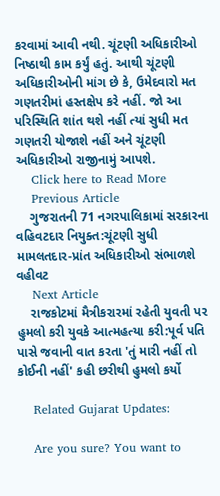કરવામાં આવી નથી. ચૂંટણી અધિકારીઓ નિષ્ઠાથી કામ કર્યું હતું. આથી ચૂંટણી અધિકારીઓની માંગ છે કે, ઉમેદવારો મત ગણતરીમાં હસ્તક્ષેપ કરે નહીં. જો આ પરિસ્થિતિ શાંત થશે નહીં ત્યાં સુધી મત ગણતરી યોજાશે નહીં અને ચૂંટણી અધિકારીઓ રાજીનામું આપશે.
    Click here to Read More
    Previous Article
    ગુજરાતની 71 નગરપાલિકામાં સરકારના વહિવટદાર નિયુક્ત:ચૂંટણી સુધી મામલતદાર-પ્રાંત અધિકારીઓ સંભાળશે વહીવટ
    Next Article
    રાજકોટમાં મૈત્રીકરારમાં રહેતી યુવતી પર હુમલો કરી યુવકે આત્મહત્યા કરી:પૂર્વ પતિ પાસે જવાની વાત કરતા 'તું મારી નહીં તો કોઈની નહીં' કહી છરીથી હુમલો કર્યો

    Related Gujarat Updates:

    Are you sure? You want to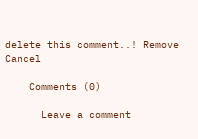delete this comment..! Remove Cancel

    Comments (0)

      Leave a comment